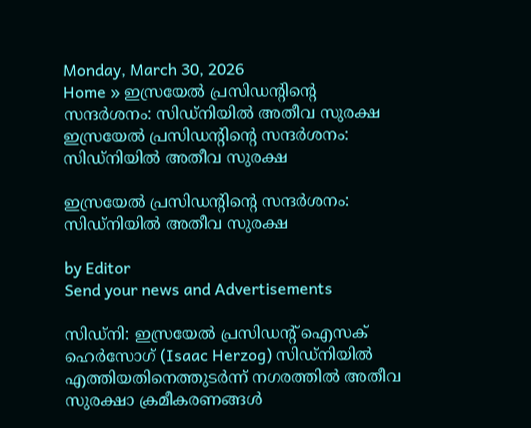Monday, March 30, 2026
Home » ഇസ്രയേൽ പ്രസിഡന്റിന്റെ സന്ദർശനം: സിഡ്‌നിയിൽ അതീവ സുരക്ഷ
ഇസ്രയേൽ പ്രസിഡന്റിന്റെ സന്ദർശനം: സിഡ്‌നിയിൽ അതീവ സുരക്ഷ

ഇസ്രയേൽ പ്രസിഡന്റിന്റെ സന്ദർശനം: സിഡ്‌നിയിൽ അതീവ സുരക്ഷ

by Editor
Send your news and Advertisements

സിഡ്‌നി: ഇസ്രയേൽ പ്രസിഡന്റ് ഐസക് ഹെർസോഗ് (Isaac Herzog) സിഡ്‌നിയിൽ എത്തിയതിനെത്തുടർന്ന് നഗരത്തിൽ അതീവ സുരക്ഷാ ക്രമീകരണങ്ങൾ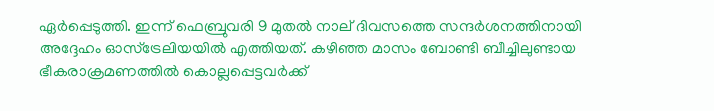ഏർപ്പെടുത്തി. ഇന്ന് ഫെബ്രുവരി 9 മുതൽ നാല് ദിവസത്തെ സന്ദർശനത്തിനായി അദ്ദേഹം ഓസ്‌ട്രേലിയയിൽ എത്തിയത്. കഴിഞ്ഞ മാസം ബോണ്ടി ബീച്ചിലുണ്ടായ ഭീകരാക്രമണത്തിൽ കൊല്ലപ്പെട്ടവർക്ക്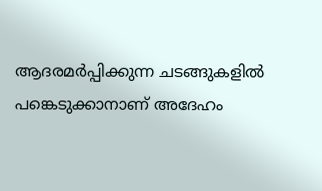ആദരമർപ്പിക്കുന്ന ചടങ്ങുകളിൽ പങ്കെടുക്കാനാണ് അദേഹം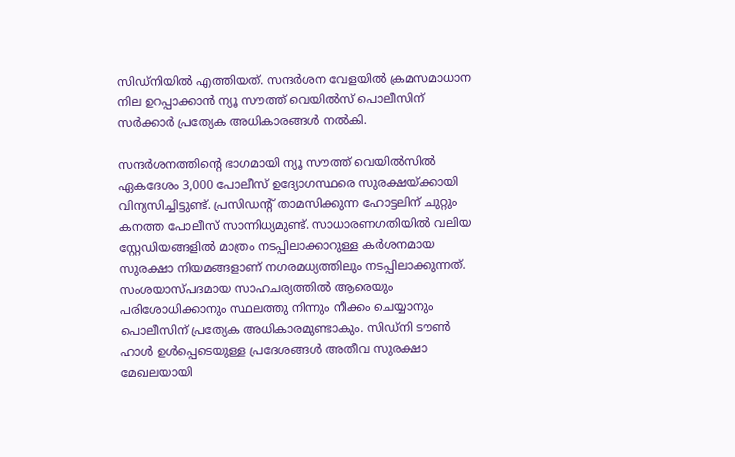സിഡ്‌നിയിൽ എത്തിയത്. സന്ദർശന വേളയിൽ ക്രമസമാധാന നില ഉറപ്പാക്കാൻ ന്യൂ സൗത്ത് വെയിൽസ് പൊലീസിന് സർക്കാർ പ്രത്യേക അധികാരങ്ങൾ നൽകി.

സന്ദർശനത്തിന്റെ ഭാഗമായി ന്യൂ സൗത്ത് വെയിൽസിൽ ഏകദേശം 3,000 പോലീസ് ഉദ്യോഗസ്ഥരെ സുരക്ഷയ്ക്കായി വിന്യസിച്ചിട്ടുണ്ട്. പ്രസിഡന്റ് താമസിക്കുന്ന ഹോട്ടലിന് ചുറ്റും കനത്ത പോലീസ് സാന്നിധ്യമുണ്ട്. സാധാരണഗതിയിൽ വലിയ സ്റ്റേഡിയങ്ങളിൽ മാത്രം നടപ്പിലാക്കാറുള്ള കർശനമായ സുരക്ഷാ നിയമങ്ങളാണ് നഗരമധ്യത്തിലും നടപ്പിലാക്കുന്നത്. സംശയാസ്‌പദമായ സാഹചര്യത്തിൽ ആരെയും പരിശോധിക്കാനും സ്ഥലത്തു നിന്നും നീക്കം ചെയ്യാനും പൊലീസിന് പ്രത്യേക അധികാരമുണ്ടാകും. സിഡ്‌നി ടൗൺ ഹാൾ ഉൾപ്പെടെയുള്ള പ്രദേശങ്ങൾ അതീവ സുരക്ഷാ മേഖലയായി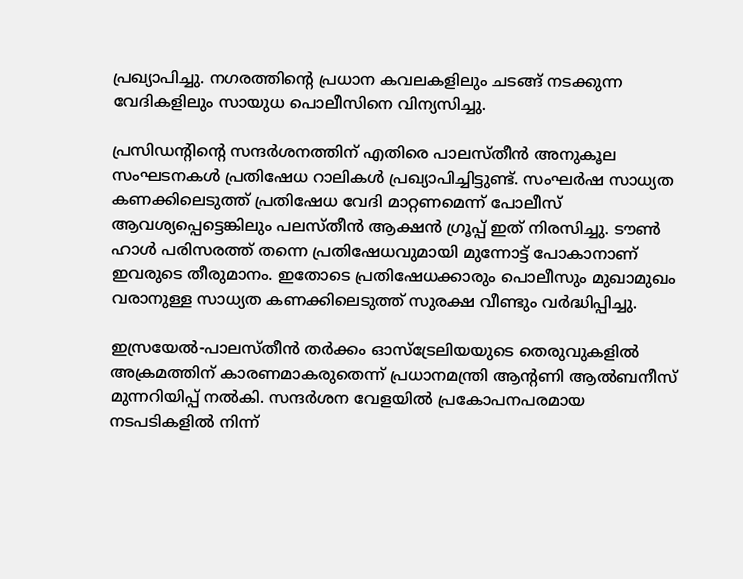പ്രഖ്യാപിച്ചു. നഗരത്തിൻ്റെ പ്രധാന കവലകളിലും ചടങ്ങ് നടക്കുന്ന വേദികളിലും സായുധ പൊലീസിനെ വിന്യസിച്ചു.

പ്രസിഡന്റിന്റെ സന്ദർശനത്തിന് എതിരെ പാലസ്തീൻ അനുകൂല സംഘടനകൾ പ്രതിഷേധ റാലികൾ പ്രഖ്യാപിച്ചിട്ടുണ്ട്. സംഘർഷ സാധ്യത കണക്കിലെടുത്ത് പ്രതിഷേധ വേദി മാറ്റണമെന്ന് പോലീസ് ആവശ്യപ്പെട്ടെങ്കിലും പലസ്‌തീൻ ആക്ഷൻ ഗ്രൂപ്പ് ഇത് നിരസിച്ചു. ടൗൺ ഹാൾ പരിസരത്ത് തന്നെ പ്രതിഷേധവുമായി മുന്നോട്ട് പോകാനാണ് ഇവരുടെ തീരുമാനം. ഇതോടെ പ്രതിഷേധക്കാരും പൊലീസും മുഖാമുഖം വരാനുള്ള സാധ്യത കണക്കിലെടുത്ത് സുരക്ഷ വീണ്ടും വർദ്ധിപ്പിച്ചു.

ഇസ്രയേൽ-പാലസ്‌തീൻ തർക്കം ഓസ്ട്രേലിയയുടെ തെരുവുകളിൽ അക്രമത്തിന് കാരണമാകരുതെന്ന് പ്രധാനമന്ത്രി ആൻ്റണി ആൽബനീസ് മുന്നറിയിപ്പ് നൽകി. സന്ദർശന വേളയിൽ പ്രകോപനപരമായ നടപടികളിൽ നിന്ന്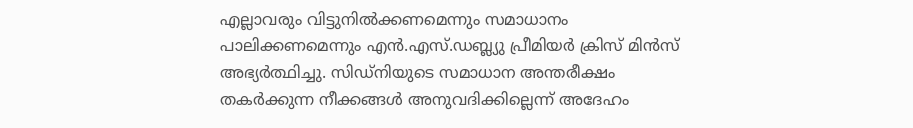എല്ലാവരും വിട്ടുനിൽക്കണമെന്നും സമാധാനം പാലിക്കണമെന്നും എൻ.എസ്.ഡബ്ല്യു പ്രീമിയർ ക്രിസ് മിൻസ് അഭ്യർത്ഥിച്ചു. സിഡ്‌നിയുടെ സമാധാന അന്തരീക്ഷം തകർക്കുന്ന നീക്കങ്ങൾ അനുവദിക്കില്ലെന്ന് അദേഹം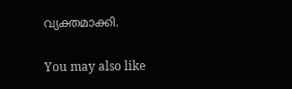വ്യക്തമാക്കി.

You may also like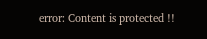error: Content is protected !!